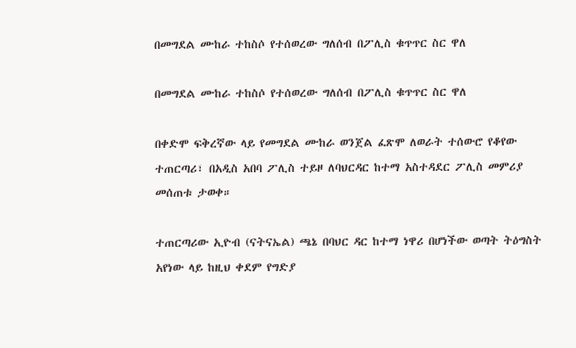በመግደል ሙከራ ተከስሶ የተሰወረው ግለሰብ በፖሊስ ቁጥጥር ስር ዋለ

በመግደል ሙከራ ተከስሶ የተሰወረው ግለሰብ በፖሊስ ቁጥጥር ስር ዋለ

በቀድሞ ፍቅረኛው ላይ የመግደል ሙከራ ወንጀል ፈጽሞ ለወራት ተሰውሮ የቆየው ተጠርጣሪ፣ በአዲስ አበባ ፖሊስ ተይዞ ለባህርዳር ከተማ አስተዳደር ፖሊስ መምሪያ መሰጠቱ ታወቀ።

ተጠርጣሪው ኢዮብ (ናትናኤል) ጫኔ በባህር ዳር ከተማ ነዋሪ በሆነችው ወጣት ትዕግስት አየነው ላይ ከዚህ ቀደም የግድያ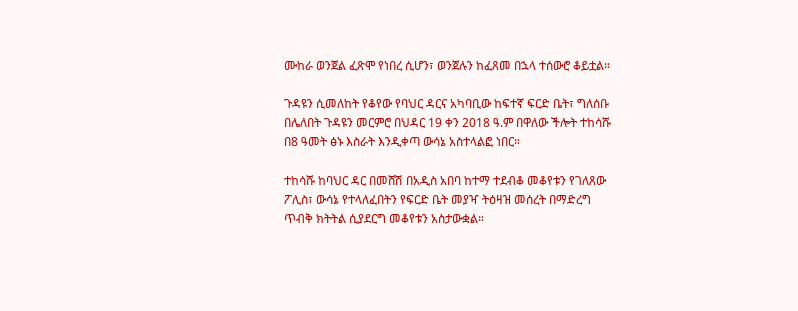ሙከራ ወንጀል ፈጽሞ የነበረ ሲሆን፣ ወንጀሉን ከፈጸመ በኋላ ተሰውሮ ቆይቷል።

ጉዳዩን ሲመለከት የቆየው የባህር ዳርና አካባቢው ከፍተኛ ፍርድ ቤት፣ ግለሰቡ በሌለበት ጉዳዩን መርምሮ በህዳር 19 ቀን 2018 ዓ.ም በዋለው ችሎት ተከሳሹ በ8 ዓመት ፅኑ እስራት እንዲቀጣ ውሳኔ አስተላልፎ ነበር።

ተከሳሹ ከባህር ዳር በመሸሽ በአዲስ አበባ ከተማ ተደብቆ መቆየቱን የገለጸው ፖሊስ፣ ውሳኔ የተላለፈበትን የፍርድ ቤት መያዣ ትዕዛዝ መሰረት በማድረግ ጥብቅ ክትትል ሲያደርግ መቆየቱን አስታውቋል።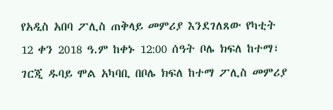የአዲስ አበባ ፖሊስ ጠቅላይ መምሪያ እንደገለጸው የካቲት 12 ቀን 2018 ዓ.ም ከቀኑ 12:00 ሰዓት ቦሌ ክፍለ ከተማ፣ ገርጂ ዱባይ ሞል አካባቢ በቦሌ ክፍለ ከተማ ፖሊስ መምሪያ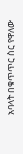አባላት በቁጥጥር ስር የዋለው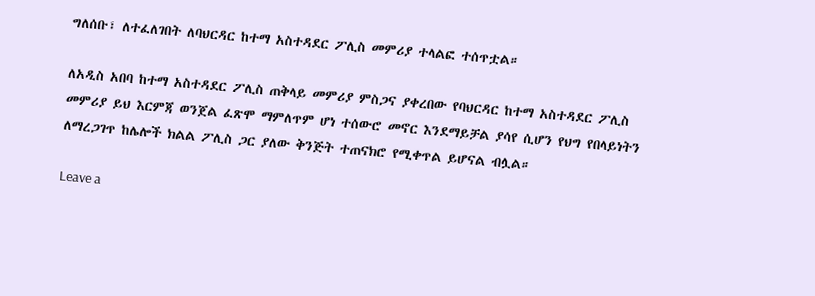ግለሰቡ፣ ለተፈለገበት ለባህርዳር ከተማ አስተዳደር ፖሊስ መምሪያ ተላልፎ ተሰጥቷል።

ለአዲስ አበባ ከተማ አስተዳደር ፖሊስ ጠቅላይ መምሪያ ምስጋና ያቀረበው የባህርዳር ከተማ አስተዳደር ፖሊስ መምሪያ ይህ እርምጃ ወንጀል ፈጽሞ ማምለጥም ሆነ ተሰውሮ መኖር እንደማይቻል ያሳየ ሲሆን የህግ የበላይነትን ለማረጋገጥ ከሌሎች ክልል ፖሊስ ጋር ያለው ቅንጅት ተጠናክሮ የሚቀጥል ይሆናል ብሏል።

Leave a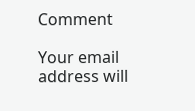Comment

Your email address will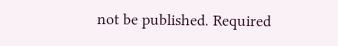not be published. Required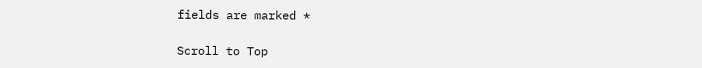fields are marked *

Scroll to Top